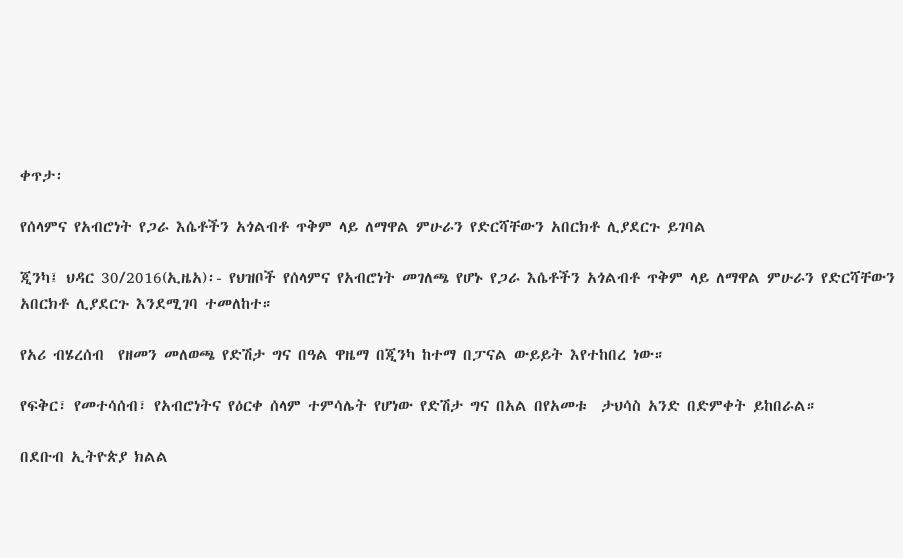ቀጥታ፡

የሰላምና የአብሮነት የጋራ እሴቶችን አጎልብቶ ጥቅም ላይ ለማዋል ምሁራን የድርሻቸውን አበርክቶ ሊያደርጉ ይገባል

ጂንካ፤ ህዳር 30/2016(ኢዜአ)፡- የህዝቦች የሰላምና የአብሮነት መገለጫ የሆኑ የጋራ እሴቶችን አጎልብቶ ጥቅም ላይ ለማዋል ምሁራን የድርሻቸውን አበርክቶ ሊያደርጉ እንደሚገባ ተመለከተ።

የአሪ ብሄረሰብ  የዘመን መለወጫ የድሽታ ግና በዓል ዋዜማ በጂንካ ከተማ በፓናል ውይይት እየተከበረ ነው።

የፍቅር፣ የመተሳሰብ፣ የአብሮነትና የዕርቀ ሰላም ተምሳሌት የሆነው የድሽታ ግና በአል በየአመቱ  ታህሳስ አንድ በድምቀት ይከበራል።

በደቡብ ኢትዮጵያ ክልል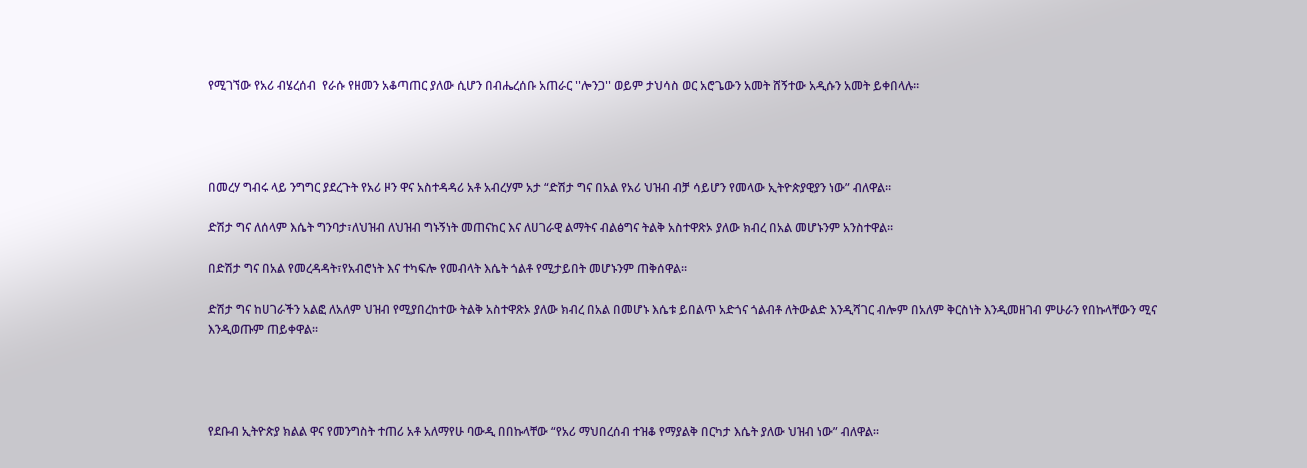የሚገኘው የአሪ ብሄረሰብ  የራሱ የዘመን አቆጣጠር ያለው ሲሆን በብሔረሰቡ አጠራር ''ሎንጋ'' ወይም ታህሳስ ወር አሮጌውን አመት ሸኝተው አዲሱን አመት ይቀበላሉ።




በመረሃ ግብሩ ላይ ንግግር ያደረጉት የአሪ ዞን ዋና አስተዳዳሪ አቶ አብረሃም አታ “ድሽታ ግና በአል የአሪ ህዝብ ብቻ ሳይሆን የመላው ኢትዮጵያዊያን ነው” ብለዋል።

ድሽታ ግና ለሰላም እሴት ግንባታ፣ለህዝብ ለህዝብ ግኑኝነት መጠናከር እና ለሀገራዊ ልማትና ብልፅግና ትልቅ አስተዋጽኦ ያለው ክብረ በአል መሆኑንም አንስተዋል።

በድሽታ ግና በአል የመረዳዳት፣የአብሮነት እና ተካፍሎ የመብላት እሴት ጎልቶ የሚታይበት መሆኑንም ጠቅሰዋል።

ድሽታ ግና ከሀገራችን አልፎ ለአለም ህዝብ የሚያበረከተው ትልቅ አስተዋጽኦ ያለው ክብረ በአል በመሆኑ እሴቱ ይበልጥ አድጎና ጎልብቶ ለትውልድ እንዲሻገር ብሎም በአለም ቅርስነት እንዲመዘገብ ምሁራን የበኩላቸውን ሚና እንዲወጡም ጠይቀዋል።




የደቡብ ኢትዮጵያ ክልል ዋና የመንግስት ተጠሪ አቶ አለማየሁ ባውዲ በበኩላቸው “የአሪ ማህበረሰብ ተዝቆ የማያልቅ በርካታ እሴት ያለው ህዝብ ነው” ብለዋል።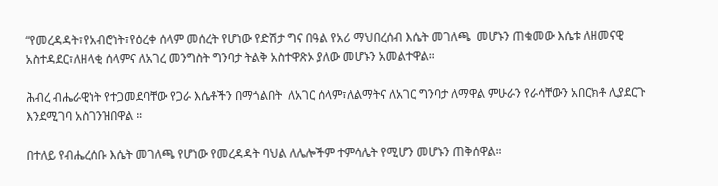“የመረዳዳት፣የአብሮነት፣የዕረቀ ሰላም መሰረት የሆነው የድሽታ ግና በዓል የአሪ ማህበረሰብ እሴት መገለጫ  መሆኑን ጠቁመው እሴቱ ለዘመናዊ አስተዳደር፣ለዘላቂ ሰላምና ለአገረ መንግስት ግንባታ ትልቅ አስተዋጽኦ ያለው መሆኑን አመልተዋል።

ሕብረ ብሔራዊነት የተጋመደባቸው የጋራ እሴቶችን በማጎልበት  ለአገር ሰላም፣ለልማትና ለአገር ግንባታ ለማዋል ምሁራን የራሳቸውን አበርክቶ ሊያደርጉ እንደሚገባ አስገንዝበዋል ።

በተለይ የብሔረሰቡ እሴት መገለጫ የሆነው የመረዳዳት ባህል ለሌሎችም ተምሳሌት የሚሆን መሆኑን ጠቅሰዋል።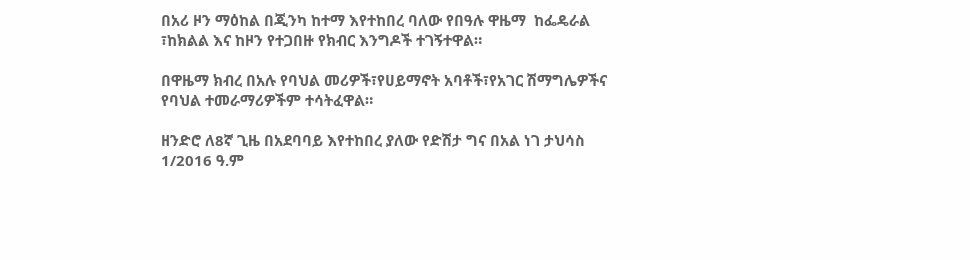በአሪ ዞን ማዕከል በጂንካ ከተማ እየተከበረ ባለው የበዓሉ ዋዜማ  ከፌዴራል ፣ከክልል እና ከዞን የተጋበዙ የክብር እንግዶች ተገኝተዋል።

በዋዜማ ክብረ በአሉ የባህል መሪዎች፣የሀይማኖት አባቶች፣የአገር ሽማግሌዎችና የባህል ተመራማሪዎችም ተሳትፈዋል።

ዘንድሮ ለ8ኛ ጊዜ በአደባባይ እየተከበረ ያለው የድሽታ ግና በአል ነገ ታህሳስ 1/2016 ዓ.ም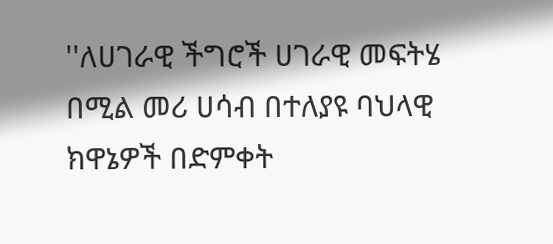''ለሀገራዊ ችግሮች ሀገራዊ መፍትሄ በሚል መሪ ሀሳብ በተለያዩ ባህላዊ ክዋኔዎች በድምቀት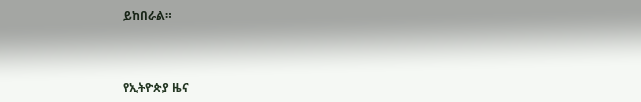ይከበራል።



የኢትዮጵያ ዜና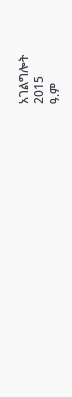አገልግሎት
2015
ዓ.ም